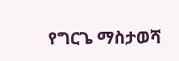የግርጌ ማስታወሻ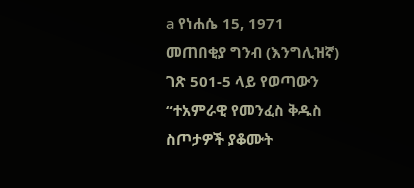a የነሐሴ 15, 1971 መጠበቂያ ግንብ (እንግሊዝኛ) ገጽ 501-5 ላይ የወጣውን “ተአምራዊ የመንፈስ ቅዱስ ስጦታዎች ያቆሙት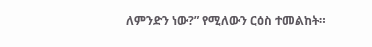ለምንድን ነው?” የሚለውን ርዕስ ተመልከት።